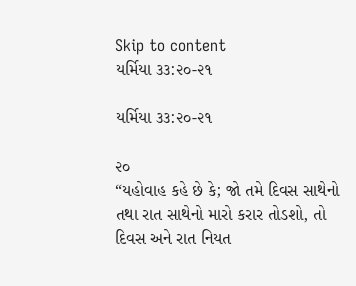Skip to content
યર્મિયા ૩૩:૨૦-૨૧

યર્મિયા ૩૩:૨૦-૨૧

૨૦
“યહોવાહ કહે છે કે; જો તમે દિવસ સાથેનો તથા રાત સાથેનો મારો કરાર તોડશો, તો દિવસ અને રાત નિયત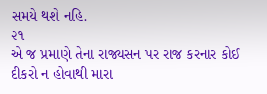સમયે થશે નહિ.
૨૧
એ જ પ્રમાણે તેના રાજ્યસન પર રાજ કરનાર કોઈ દીકરો ન હોવાથી મારા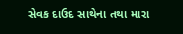સેવક દાઉદ સાથેના તથા મારા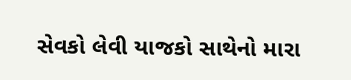સેવકો લેવી યાજકો સાથેનો મારા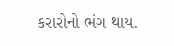કરારોનો ભંગ થાય.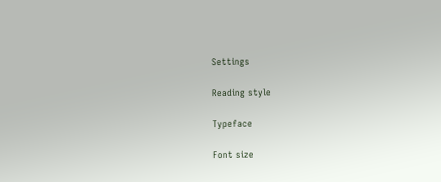Settings

Reading style

Typeface

Font size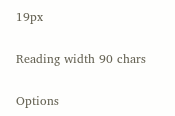19px

Reading width 90 chars

Options